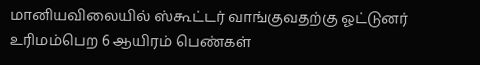மானியவிலையில் ஸ்கூட்டர் வாங்குவதற்கு ஓட்டுனர் உரிமம்பெற 6 ஆயிரம் பெண்கள்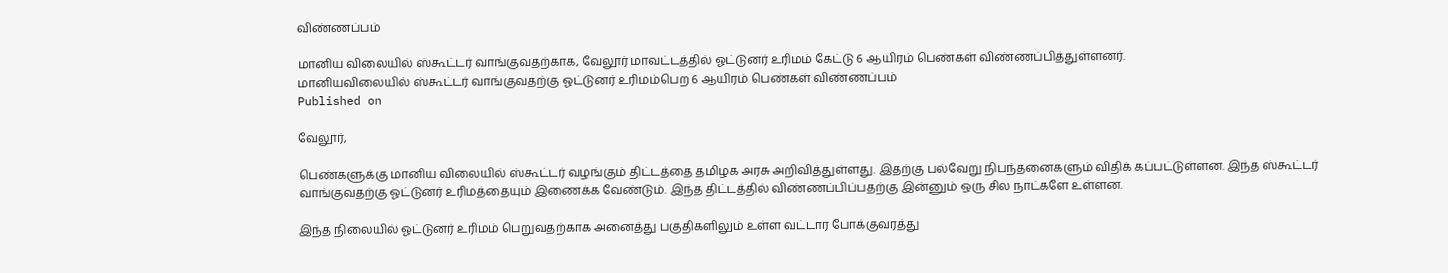விண்ணப்பம்

மானிய விலையில் ஸ்கூட்டர் வாங்குவதற்காக, வேலூர் மாவட்டத்தில் ஓட்டுனர் உரிமம் கேட்டு 6 ஆயிரம் பெண்கள் விண்ணப்பித்துள்ளனர்.
மானியவிலையில் ஸ்கூட்டர் வாங்குவதற்கு ஓட்டுனர் உரிமம்பெற 6 ஆயிரம் பெண்கள் விண்ணப்பம்
Published on

வேலூர்,

பெண்களுக்கு மானிய விலையில் ஸ்கூட்டர் வழங்கும் திட்டத்தை தமிழக அரசு அறிவித்துள்ளது. இதற்கு பல்வேறு நிபந்தனைகளும் விதிக் கப்பட்டுள்ளன. இந்த ஸ்கூட்டர் வாங்குவதற்கு ஓட்டுனர் உரிமத்தையும் இணைக்க வேண்டும். இந்த திட்டத்தில் விண்ணப்பிப்பதற்கு இன்னும் ஒரு சில நாட்களே உள்ளன.

இந்த நிலையில் ஓட்டுனர் உரிமம் பெறுவதற்காக அனைத்து பகுதிகளிலும் உள்ள வட்டார போக்குவரத்து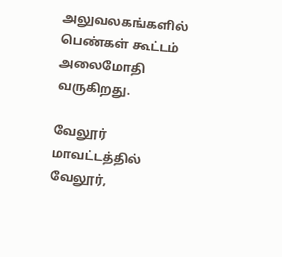அலுவலகங்களில் பெண்கள் கூட்டம் அலைமோதி வருகிறது.

வேலூர் மாவட்டத்தில் வேலூர்,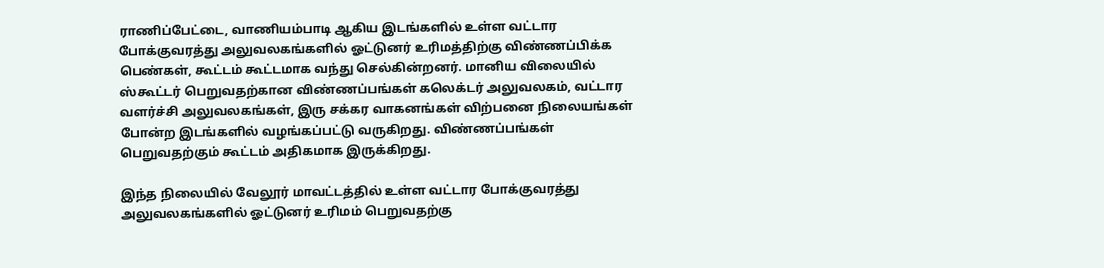ராணிப்பேட்டை, வாணியம்பாடி ஆகிய இடங்களில் உள்ள வட்டார போக்குவரத்து அலுவலகங்களில் ஓட்டுனர் உரிமத்திற்கு விண்ணப்பிக்க பெண்கள், கூட்டம் கூட்டமாக வந்து செல்கின்றனர். மானிய விலையில் ஸ்கூட்டர் பெறுவதற்கான விண்ணப்பங்கள் கலெக்டர் அலுவலகம், வட்டார வளர்ச்சி அலுவலகங்கள், இரு சக்கர வாகனங்கள் விற்பனை நிலையங்கள் போன்ற இடங்களில் வழங்கப்பட்டு வருகிறது. விண்ணப்பங்கள் பெறுவதற்கும் கூட்டம் அதிகமாக இருக்கிறது.

இந்த நிலையில் வேலூர் மாவட்டத்தில் உள்ள வட்டார போக்குவரத்து அலுவலகங்களில் ஓட்டுனர் உரிமம் பெறுவதற்கு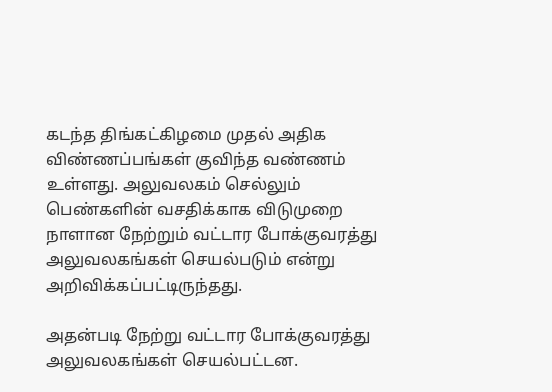கடந்த திங்கட்கிழமை முதல் அதிக விண்ணப்பங்கள் குவிந்த வண்ணம் உள்ளது. அலுவலகம் செல்லும் பெண்களின் வசதிக்காக விடுமுறை நாளான நேற்றும் வட்டார போக்குவரத்து அலுவலகங்கள் செயல்படும் என்று அறிவிக்கப்பட்டிருந்தது.

அதன்படி நேற்று வட்டார போக்குவரத்து அலுவலகங்கள் செயல்பட்டன.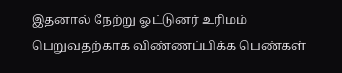இதனால் நேற்று ஓட்டுனர் உரிமம் பெறுவதற்காக விண்ணப்பிக்க பெண்கள்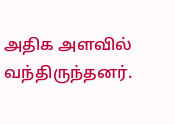அதிக அளவில் வந்திருந்தனர்.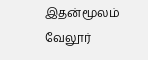இதன்மூலம் வேலூர்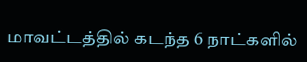மாவட்டத்தில் கடந்த 6 நாட்களில்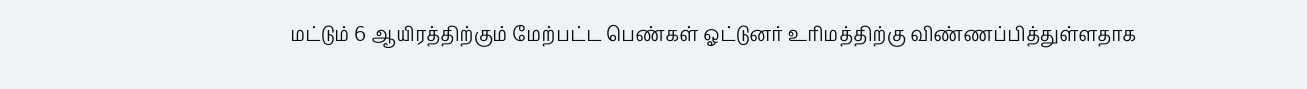மட்டும் 6 ஆயிரத்திற்கும் மேற்பட்ட பெண்கள் ஓட்டுனர் உரிமத்திற்கு விண்ணப்பித்துள்ளதாக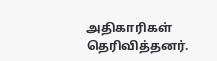அதிகாரிகள் தெரிவித்தனர்.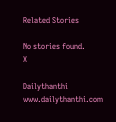Related Stories

No stories found.
X

Dailythanthi
www.dailythanthi.com